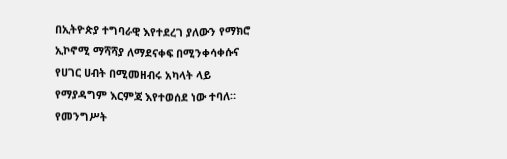በኢትዮጵያ ተግባራዊ እየተደረገ ያለውን የማክሮ ኢኮኖሚ ማሻሻያ ለማደናቀፍ በሚንቀሳቀሱና የሀገር ሀብት በሚመዘብሩ አካላት ላይ የማያዳግም እርምጃ እየተወሰደ ነው ተባለ።
የመንግሥት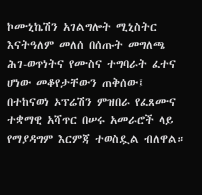ኮሙኒኬሽን አገልግሎት ሚኒስትር እናትዓለም መለሰ በሰጡት መግለጫ ሕገ-ወጥነትና የሙስና ተግባራት ፈተና ሆነው መቆየታቸውን ጠቅሰው፤ በተከናወነ ኦፕሬሽን ምዝበራ የፈጸሙና ተቋማዊ አሻጥር በሠሩ አመራሮች ላይ የማያዳግም እርምጃ ተወስዷል ብለዋል።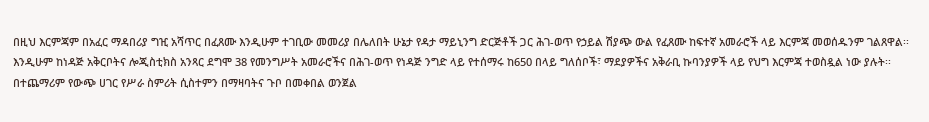በዚህ እርምጃም በአፈር ማዳበሪያ ግዢ አሻጥር በፈጸሙ እንዲሁም ተገቢው መመሪያ በሌለበት ሁኔታ የዳታ ማይኒንግ ድርጅቶች ጋር ሕገ-ወጥ የኃይል ሽያጭ ውል የፈጸሙ ከፍተኛ አመራሮች ላይ እርምጃ መወሰዱንም ገልጸዋል፡፡
እንዲሁም ከነዳጅ አቅርቦትና ሎጂስቲክስ አንጻር ደግሞ 38 የመንግሥት አመራሮችና በሕገ-ወጥ የነዳጅ ንግድ ላይ የተሰማሩ ከ650 በላይ ግለሰቦች፣ ማደያዎችና አቅራቢ ኩባንያዎች ላይ የህግ እርምጃ ተወስዷል ነው ያሉት፡፡
በተጨማሪም የውጭ ሀገር የሥራ ስምሪት ሲስተምን በማዛባትና ጉቦ በመቀበል ወንጀል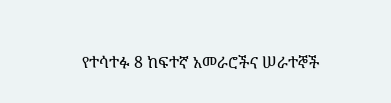የተሳተፉ 8 ከፍተኛ አመራሮችና ሠራተኞች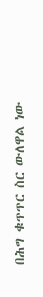በሕግ ቁጥጥር ስር ውለዋል ነው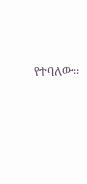የተባለው፡፡